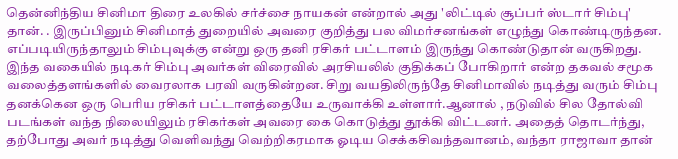தென்னிந்திய சினிமா திரை உலகில் சர்ச்சை நாயகன் என்றால் அது 'லிட்டில் சூப்பர் ஸ்டார் சிம்பு' தான். . இருப்பினும் சினிமாத் துறையில் அவரை குறித்து பல விமர்சனங்கள் எழுந்து கொண்டிருந்தன.
எப்படியிருந்தாலும் சிம்புவுக்கு என்று ஒரு தனி ரசிகர் பட்டாளம் இருந்து கொண்டுதான் வருகிறது. இந்த வகையில் நடிகர் சிம்பு அவர்கள் விரைவில் அரசியலில் குதிக்கப் போகிறார் என்ற தகவல் சமூக வலைத்தளங்களில் வைரலாக பரவி வருகின்றன. சிறு வயதிலிருந்தே சினிமாவில் நடித்து வரும் சிம்பு தனக்கென ஒரு பெரிய ரசிகர் பட்டாளத்தையே உருவாக்கி உள்ளார்.ஆனால் , நடுவில் சில தோல்வி படங்கள் வந்த நிலையிலும் ரசிகர்கள் அவரை கை கொடுத்து தூக்கி விட்டனர். அதைத் தொடர்ந்து, தற்போது அவர் நடித்து வெளிவந்து வெற்றிகரமாக ஓடிய செக்கசிவந்தவானம், வந்தா ராஜாவா தான்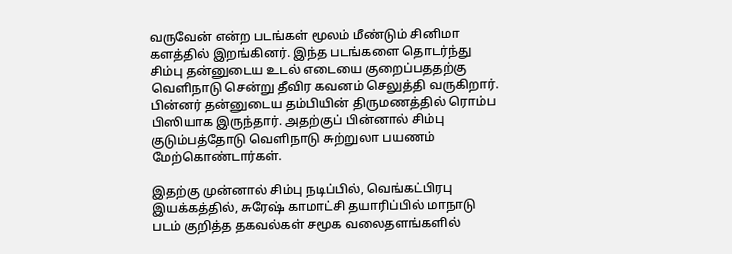வருவேன் என்ற படங்கள் மூலம் மீண்டும் சினிமா களத்தில் இறங்கினர். இந்த படங்களை தொடர்ந்து சிம்பு தன்னுடைய உடல் எடையை குறைப்பததற்கு வெளிநாடு சென்று தீவிர கவனம் செலுத்தி வருகிறார். பின்னர் தன்னுடைய தம்பியின் திருமணத்தில் ரொம்ப பிஸியாக இருந்தார். அதற்குப் பின்னால் சிம்பு குடும்பத்தோடு வெளிநாடு சுற்றுலா பயணம் மேற்கொண்டார்கள்.

இதற்கு முன்னால் சிம்பு நடிப்பில், வெங்கட்பிரபு இயக்கத்தில், சுரேஷ் காமாட்சி தயாரிப்பில் மாநாடு படம் குறித்த தகவல்கள் சமூக வலைதளங்களில்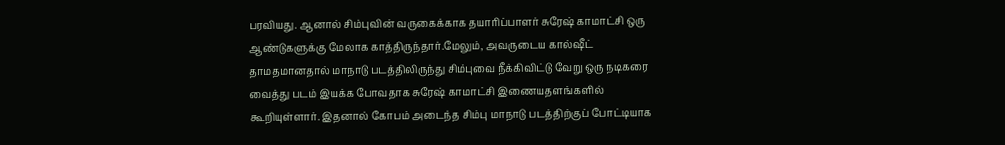பரவியது. ஆனால் சிம்புவின் வருகைக்காக தயாரிப்பாளர் சுரேஷ் காமாட்சி ஒரு ஆண்டுகளுக்கு மேலாக காத்திருந்தார்.மேலும், அவருடைய கால்ஷீட் தாமதமானதால் மாநாடு படத்திலிருந்து சிம்புவை நீக்கிவிட்டு வேறு ஒரு நடிகரை வைத்து படம் இயக்க போவதாக சுரேஷ் காமாட்சி இணையதளங்களில் கூறியுள்ளார். இதனால் கோபம் அடைந்த சிம்பு மாநாடு படத்திற்குப் போட்டியாக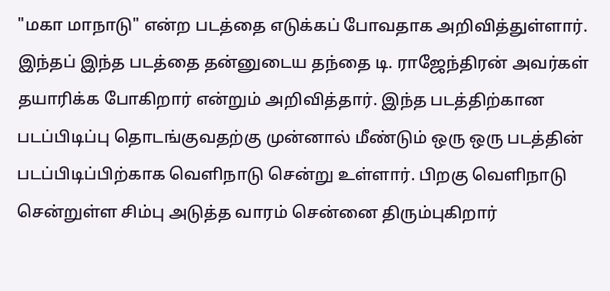"மகா மாநாடு" என்ற படத்தை எடுக்கப் போவதாக அறிவித்துள்ளார். இந்தப் இந்த படத்தை தன்னுடைய தந்தை டி. ராஜேந்திரன் அவர்கள் தயாரிக்க போகிறார் என்றும் அறிவித்தார். இந்த படத்திற்கான படப்பிடிப்பு தொடங்குவதற்கு முன்னால் மீண்டும் ஒரு ஒரு படத்தின் படப்பிடிப்பிற்காக வெளிநாடு சென்று உள்ளார். பிறகு வெளிநாடு சென்றுள்ள சிம்பு அடுத்த வாரம் சென்னை திரும்புகிறார்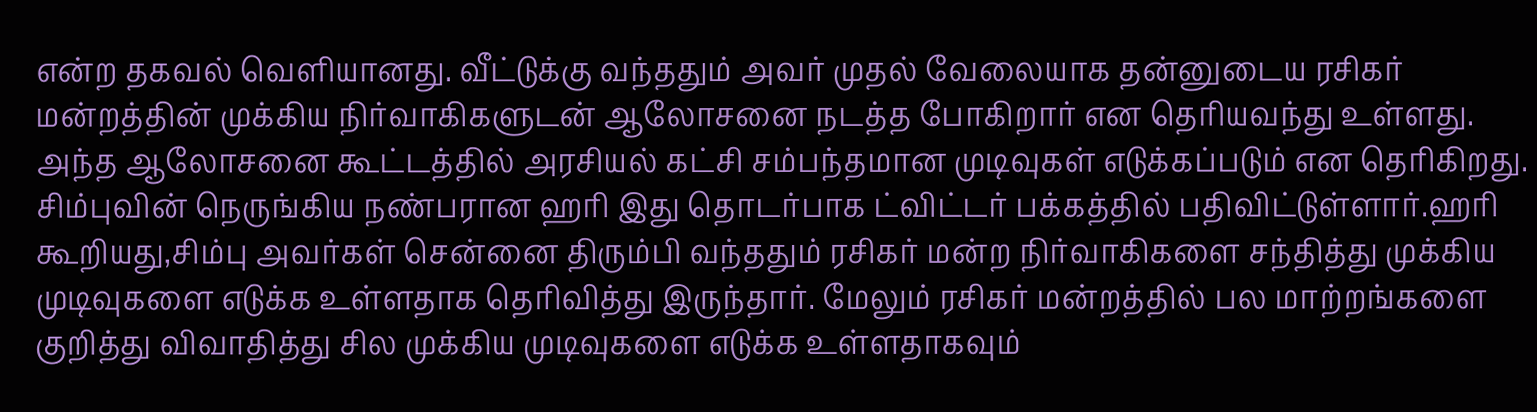என்ற தகவல் வெளியானது. வீட்டுக்கு வந்ததும் அவர் முதல் வேலையாக தன்னுடைய ரசிகர் மன்றத்தின் முக்கிய நிர்வாகிகளுடன் ஆலோசனை நடத்த போகிறார் என தெரியவந்து உள்ளது. அந்த ஆலோசனை கூட்டத்தில் அரசியல் கட்சி சம்பந்தமான முடிவுகள் எடுக்கப்படும் என தெரிகிறது.
சிம்புவின் நெருங்கிய நண்பரான ஹரி இது தொடர்பாக ட்விட்டர் பக்கத்தில் பதிவிட்டுள்ளார்.ஹரி கூறியது,சிம்பு அவர்கள் சென்னை திரும்பி வந்ததும் ரசிகர் மன்ற நிர்வாகிகளை சந்தித்து முக்கிய முடிவுகளை எடுக்க உள்ளதாக தெரிவித்து இருந்தார். மேலும் ரசிகர் மன்றத்தில் பல மாற்றங்களை குறித்து விவாதித்து சில முக்கிய முடிவுகளை எடுக்க உள்ளதாகவும்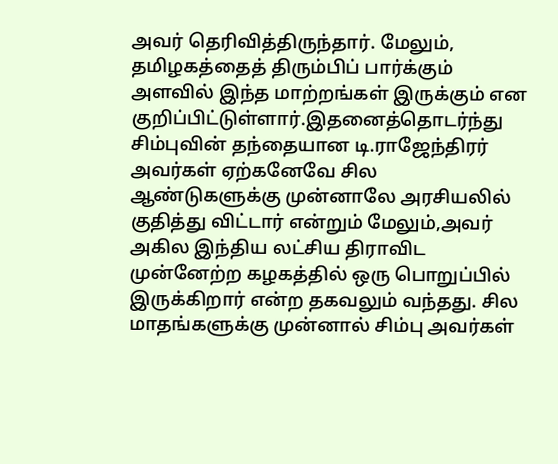அவர் தெரிவித்திருந்தார். மேலும், தமிழகத்தைத் திரும்பிப் பார்க்கும் அளவில் இந்த மாற்றங்கள் இருக்கும் என குறிப்பிட்டுள்ளார்.இதனைத்தொடர்ந்து சிம்புவின் தந்தையான டி.ராஜேந்திரர் அவர்கள் ஏற்கனேவே சில ஆண்டுகளுக்கு முன்னாலே அரசியலில் குதித்து விட்டார் என்றும் மேலும்,அவர் அகில இந்திய லட்சிய திராவிட முன்னேற்ற கழகத்தில் ஒரு பொறுப்பில் இருக்கிறார் என்ற தகவலும் வந்தது. சில மாதங்களுக்கு முன்னால் சிம்பு அவர்கள்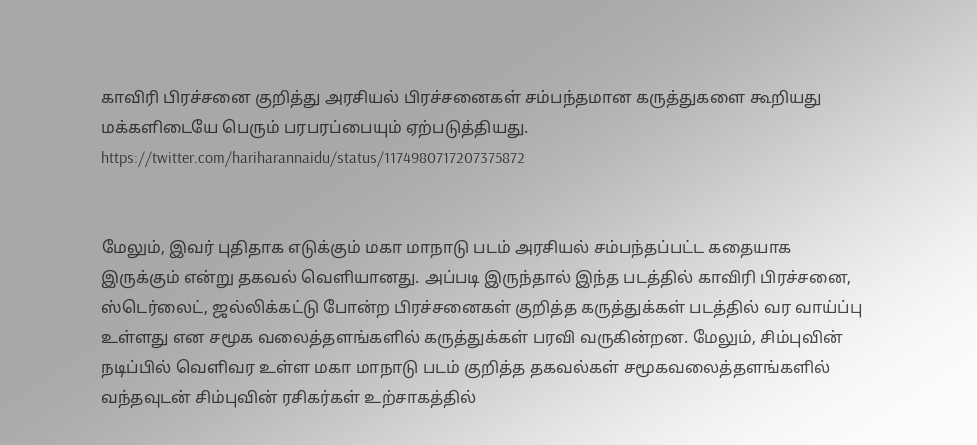காவிரி பிரச்சனை குறித்து அரசியல் பிரச்சனைகள் சம்பந்தமான கருத்துகளை கூறியது மக்களிடையே பெரும் பரபரப்பையும் ஏற்படுத்தியது.
https://twitter.com/hariharannaidu/status/1174980717207375872


மேலும், இவர் புதிதாக எடுக்கும் மகா மாநாடு படம் அரசியல் சம்பந்தப்பட்ட கதையாக இருக்கும் என்று தகவல் வெளியானது. அப்படி இருந்தால் இந்த படத்தில் காவிரி பிரச்சனை, ஸ்டெர்லைட், ஜல்லிக்கட்டு போன்ற பிரச்சனைகள் குறித்த கருத்துக்கள் படத்தில் வர வாய்ப்பு உள்ளது என சமூக வலைத்தளங்களில் கருத்துக்கள் பரவி வருகின்றன. மேலும், சிம்புவின் நடிப்பில் வெளிவர உள்ள மகா மாநாடு படம் குறித்த தகவல்கள் சமூகவலைத்தளங்களில் வந்தவுடன் சிம்புவின் ரசிகர்கள் உற்சாகத்தில்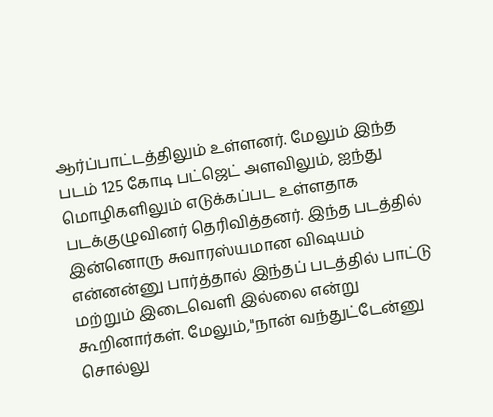ஆர்ப்பாட்டத்திலும் உள்ளனர். மேலும் இந்த படம் 125 கோடி பட்ஜெட் அளவிலும், ஐந்து மொழிகளிலும் எடுக்கப்பட உள்ளதாக படக்குழுவினர் தெரிவித்தனர். இந்த படத்தில் இன்னொரு சுவாரஸ்யமான விஷயம் என்னன்னு பார்த்தால் இந்தப் படத்தில் பாட்டு மற்றும் இடைவெளி இல்லை என்று கூறினார்கள். மேலும்,"நான் வந்துட்டேன்னு சொல்லு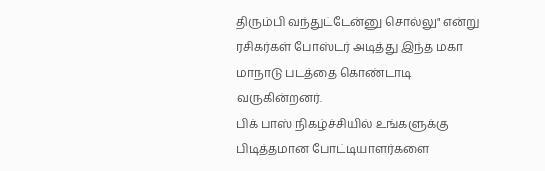திரும்பி வந்துட்டேன்னு சொல்லு" என்று ரசிகர்கள் போஸ்டர் அடித்து இந்த மகா மாநாடு படத்தை கொண்டாடி வருகின்றனர்.
பிக் பாஸ் நிகழ்ச்சியில் உங்களுக்கு பிடித்தமான போட்டியாளர்களை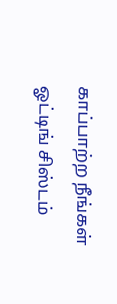காப்பாற்ற நீங்கள் ஓட்டிங் சிஸ்டம்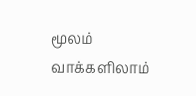மூலம் வாக்களிலாம்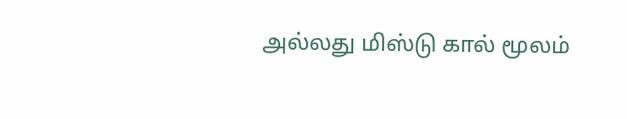அல்லது மிஸ்டு கால் மூலம்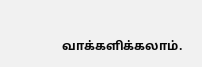வாக்களிக்கலாம்.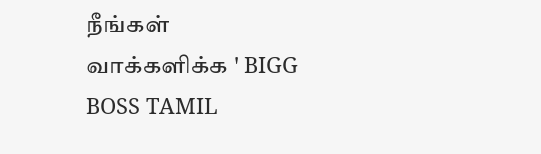நீங்கள் வாக்களிக்க ' BIGG BOSS TAMIL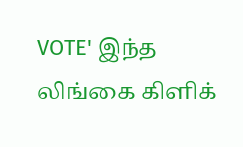VOTE' இந்த லிங்கை கிளிக்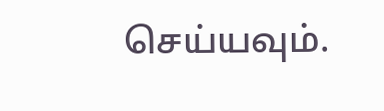செய்யவும்.